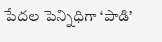పేదల పెన్నిధిగా ‘పాడి’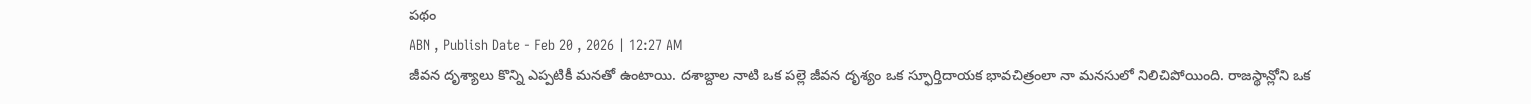పథం
ABN , Publish Date - Feb 20 , 2026 | 12:27 AM
జీవన దృశ్యాలు కొన్ని ఎప్పటికీ మనతో ఉంటాయి. దశాబ్దాల నాటి ఒక పల్లె జీవన దృశ్యం ఒక స్ఫూర్తిదాయక భావచిత్రంలా నా మనసులో నిలిచిపోయింది. రాజస్థాన్లోని ఒక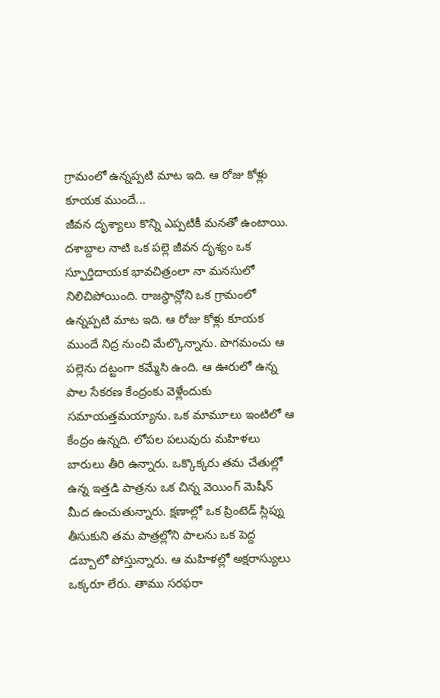గ్రామంలో ఉన్నప్పటి మాట ఇది. ఆ రోజు కోళ్లు కూయక ముందే...
జీవన దృశ్యాలు కొన్ని ఎప్పటికీ మనతో ఉంటాయి. దశాబ్దాల నాటి ఒక పల్లె జీవన దృశ్యం ఒక స్ఫూర్తిదాయక భావచిత్రంలా నా మనసులో నిలిచిపోయింది. రాజస్థాన్లోని ఒక గ్రామంలో ఉన్నప్పటి మాట ఇది. ఆ రోజు కోళ్లు కూయక ముందే నిద్ర నుంచి మేల్కొన్నాను. పొగమంచు ఆ పల్లెను దట్టంగా కమ్మేసి ఉంది. ఆ ఊరులో ఉన్న పాల సేకరణ కేంద్రంకు వెళ్లేందుకు సమాయత్తమయ్యాను. ఒక మామూలు ఇంటిలో ఆ కేంద్రం ఉన్నది. లోపల పలువురు మహిళలు బారులు తీరి ఉన్నారు. ఒక్కొక్కరు తమ చేతుల్లో ఉన్న ఇత్తడి పాత్రను ఒక చిన్న వెయింగ్ మెషీన్ మీద ఉంచుతున్నారు. క్షణాల్లో ఒక ప్రింటెడ్ స్లిప్ను తీసుకుని తమ పాత్రల్లోని పాలను ఒక పెద్ద డబ్బాలో పోస్తున్నారు. ఆ మహిళల్లో అక్షరాస్యులు ఒక్కరూ లేరు. తాము సరఫరా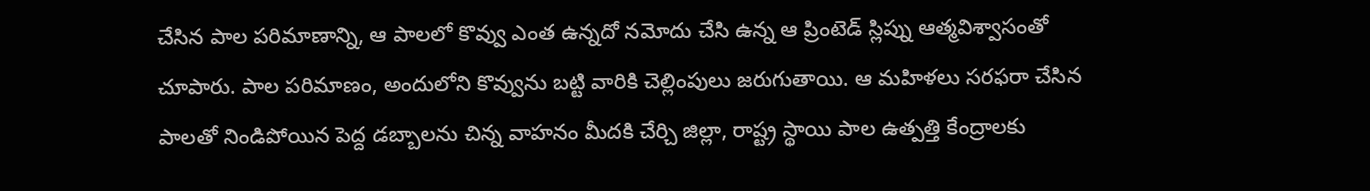చేసిన పాల పరిమాణాన్ని, ఆ పాలలో కొవ్వు ఎంత ఉన్నదో నమోదు చేసి ఉన్న ఆ ప్రింటెడ్ స్లిప్ను ఆత్మవిశ్వాసంతో చూపారు. పాల పరిమాణం, అందులోని కొవ్వును బట్టి వారికి చెల్లింపులు జరుగుతాయి. ఆ మహిళలు సరఫరా చేసిన పాలతో నిండిపోయిన పెద్ద డబ్బాలను చిన్న వాహనం మీదకి చేర్చి జిల్లా, రాష్ట్ర స్థాయి పాల ఉత్పత్తి కేంద్రాలకు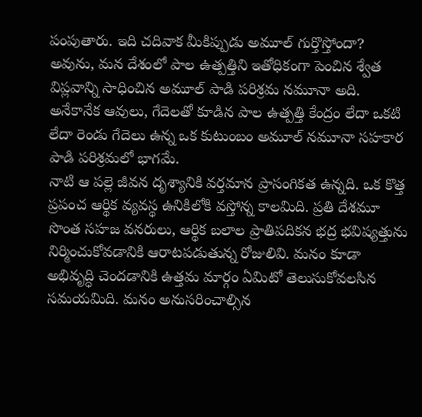పంపుతారు. ఇది చదివాక మీకిప్పుడు అమూల్ గుర్తొస్తోందా? అవును, మన దేశంలో పాల ఉత్పత్తిని ఇతోధికంగా పెంచిన శ్వేత విప్లవాన్ని సాధించిన అమూల్ పాడి పరిశ్రమ నమూనా అది. అనేకానేక ఆవులు, గేదెలతో కూడిన పాల ఉత్పత్తి కేంద్రం లేదా ఒకటి లేదా రెండు గేదెలు ఉన్న ఒక కుటుంబం అమూల్ నమూనా సహకార పాడి పరిశ్రమలో భాగమే.
నాటి ఆ పల్లె జీవన దృశ్యానికి వర్తమాన ప్రాసంగికత ఉన్నది. ఒక కొత్త ప్రపంచ ఆర్థిక వ్యవస్థ ఉనికిలోకి వస్తోన్న కాలమిది. ప్రతి దేశమూ సొంత సహజ వనరులు, ఆర్థిక బలాల ప్రాతిపదికన భద్ర భవిష్యత్తును నిర్మించుకోవడానికి ఆరాటపడుతున్న రోజులివి. మనం కూడా అభివృద్ధి చెందడానికి ఉత్తమ మార్గం ఏమిటో తెలుసుకోవలసిన సమయమిది. మనం అనుసరించాల్సిన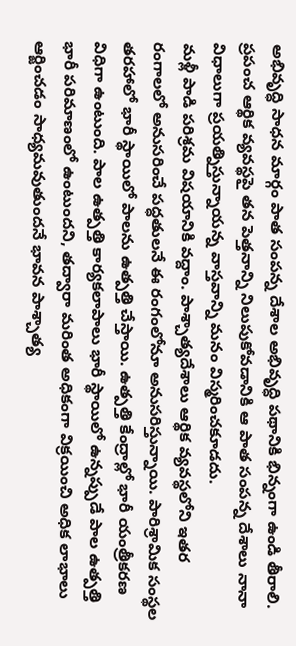అభివృద్ధి సాధన మార్గం పాత సంపన్న దేశాల అభివృద్ధి పథానికి భిన్నంగా ఉండి తీరాలి. ప్రపంచ ఆర్థిక వ్యవస్థపై తన పెత్తనాన్ని నిలుపుకోవడానికి ఆ పాత సంపన్న దేశాలు నానా విధాలుగా ప్రయత్నిస్తున్నాయన్న వాస్తవాన్ని మనం విస్మరించకూడదు.
మళ్లీ పాడి పరిశ్రమ విషయానికి వద్దాం. పాశ్చాత్యదేశాలు ఆర్థిక వ్యవస్థలోని ఇతర రంగాలలో అనుసరించే పద్ధతులనే ఈ రంగంలోనూ అనుసరిస్తున్నాయి. పారిశ్రామిక సంస్థల తరహాలో భారీ స్థాయిలో పాలను ఉత్పత్తి చేస్తాయి. ఉత్పత్తి కేంద్రాల్లో భారీ యంత్రీకరణ విధిగా ఉంటుంది. పాల ఉత్పత్తి కార్యకలాపాలు భారీ స్థాయిలో ఉన్నప్పుడే పాల ఉత్పత్తి భారీ పరిమాణంలో ఉంటుందని, తద్వారా మరింత అధికంగా విక్రయించి అధిక లాభాలు ఆర్జించడం సాధ్యమవుతుందనే భావన పాశ్చాత్య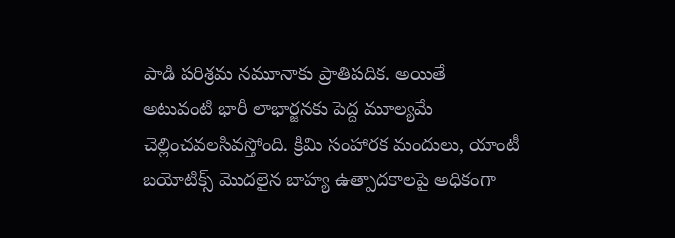పాడి పరిశ్రమ నమూనాకు ప్రాతిపదిక. అయితే అటువంటి భారీ లాభార్జనకు పెద్ద మూల్యమే చెల్లించవలసివస్తోంది. క్రిమి సంహారక మందులు, యాంటీ బయోటిక్స్ మొదలైన బాహ్య ఉత్పాదకాలపై అధికంగా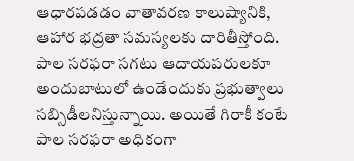ఆధారపడడం వాతావరణ కాలుష్యానికి, ఆహార భద్రతా సమస్యలకు దారితీస్తోంది. పాల సరఫరా సగటు ఆదాయపరులకూ అందుబాటులో ఉండేందుకు ప్రభుత్వాలు సబ్సిడీలనిస్తున్నాయి. అయితే గిరాకీ కంటే పాల సరఫరా అధికంగా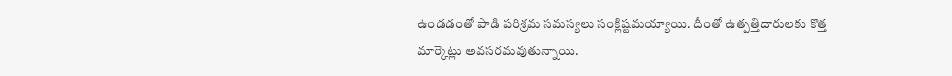ఉండడంతో పాడి పరిశ్రమ సమస్యలు సంక్లిష్టమయ్యాయి. దీంతో ఉత్పత్తిదారులకు కొత్త మార్కెట్లు అవసరమవుతున్నాయి.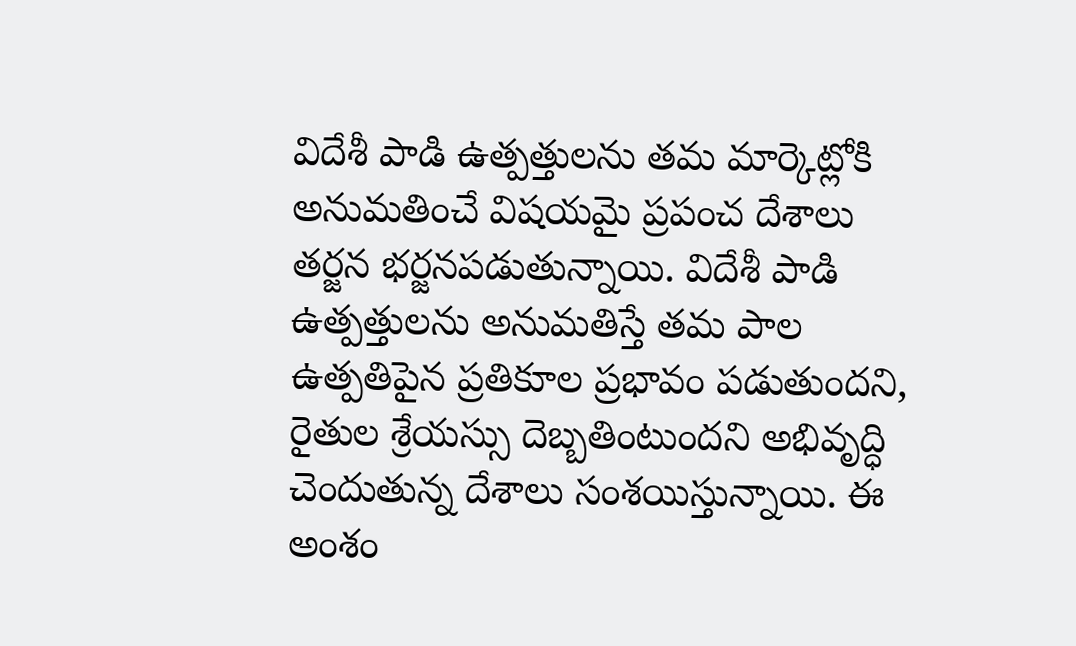విదేశీ పాడి ఉత్పత్తులను తమ మార్కెట్లోకి అనుమతించే విషయమై ప్రపంచ దేశాలు తర్జన భర్జనపడుతున్నాయి. విదేశీ పాడి ఉత్పత్తులను అనుమతిస్తే తమ పాల ఉత్పతిపైన ప్రతికూల ప్రభావం పడుతుందని, రైతుల శ్రేయస్సు దెబ్బతింటుందని అభివృద్ధి చెందుతున్న దేశాలు సంశయిస్తున్నాయి. ఈ అంశం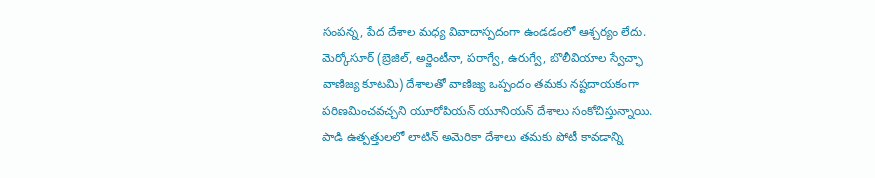సంపన్న, పేద దేశాల మధ్య వివాదాస్పదంగా ఉండడంలో ఆశ్చర్యం లేదు. మెర్కోసూర్ (బ్రెజిల్, అర్జెంటీనా, పరాగ్వే, ఉరుగ్వే, బొలీవియాల స్వేచ్ఛా వాణిజ్య కూటమి) దేశాలతో వాణిజ్య ఒప్పందం తమకు నష్టదాయకంగా పరిణమించవచ్చని యూరోపియన్ యూనియన్ దేశాలు సంకోచిస్తున్నాయి. పాడి ఉత్పత్తులలో లాటిన్ అమెరికా దేశాలు తమకు పోటీ కావడాన్ని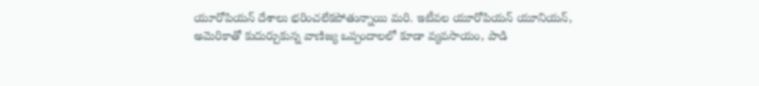యూరోపియన్ దేశాలు భరించలేకపోతున్నాయి మరి. ఇటీవల యూరోపియన్ యూనియన్, అమెరికాతో కుదుర్చుకున్న వాణిజ్య ఒప్పందాలలో కూడా వ్యవసాయం, పాడి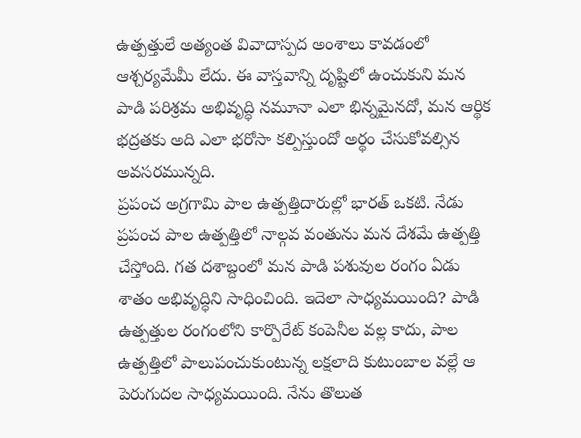ఉత్పత్తులే అత్యంత వివాదాస్పద అంశాలు కావడంలో ఆశ్చర్యమేమీ లేదు. ఈ వాస్తవాన్ని దృష్టిలో ఉంచుకుని మన పాడి పరిశ్రమ అభివృద్ధి నమూనా ఎలా భిన్నమైనదో, మన ఆర్థిక భద్రతకు అది ఎలా భరోసా కల్పిస్తుందో అర్థం చేసుకోవల్సిన అవసరమున్నది.
ప్రపంచ అగ్రగామి పాల ఉత్పత్తిదారుల్లో భారత్ ఒకటి. నేడు ప్రపంచ పాల ఉత్పత్తిలో నాల్గవ వంతును మన దేశమే ఉత్పత్తి చేస్తోంది. గత దశాబ్దంలో మన పాడి పశువుల రంగం ఏడు శాతం అభివృద్ధిని సాధించింది. ఇదెలా సాధ్యమయింది? పాడి ఉత్పత్తుల రంగంలోని కార్పొరేట్ కంపెనీల వల్ల కాదు, పాల ఉత్పత్తిలో పాలుపంచుకుంటున్న లక్షలాది కుటుంబాల వల్లే ఆ పెరుగుదల సాధ్యమయింది. నేను తొలుత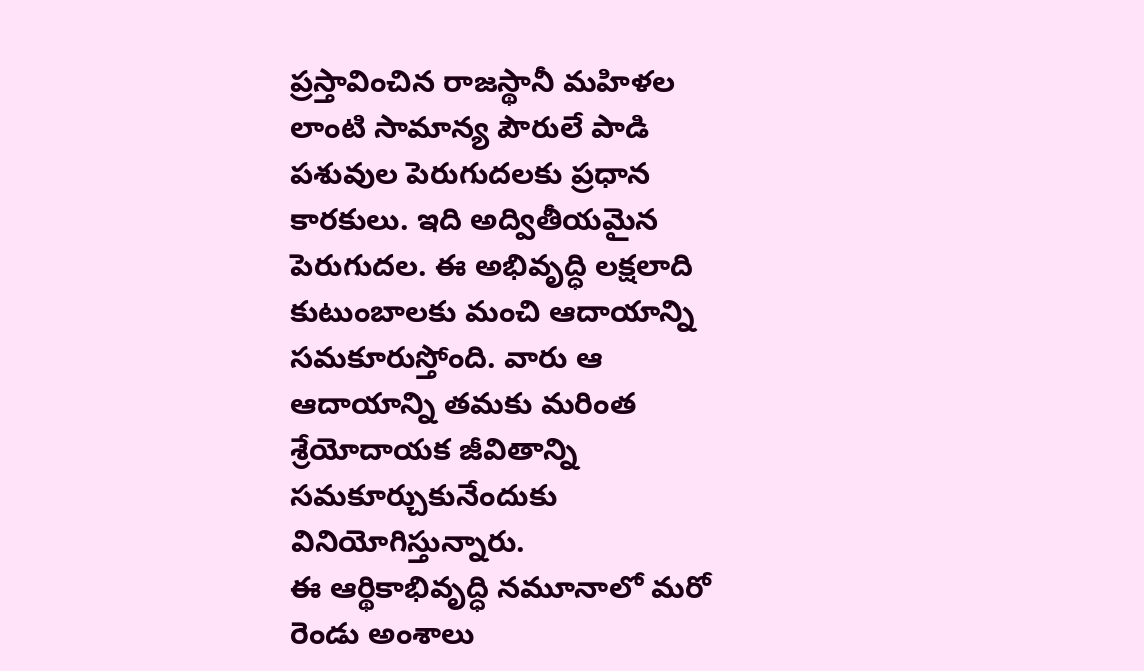ప్రస్తావించిన రాజస్థానీ మహిళల లాంటి సామాన్య పౌరులే పాడి పశువుల పెరుగుదలకు ప్రధాన కారకులు. ఇది అద్వితీయమైన పెరుగుదల. ఈ అభివృద్ధి లక్షలాది కుటుంబాలకు మంచి ఆదాయాన్ని సమకూరుస్తోంది. వారు ఆ ఆదాయాన్ని తమకు మరింత శ్రేయోదాయక జీవితాన్ని సమకూర్చుకునేందుకు వినియోగిస్తున్నారు.
ఈ ఆర్థికాభివృద్ధి నమూనాలో మరో రెండు అంశాలు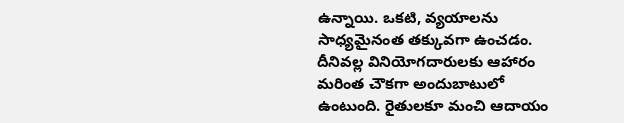ఉన్నాయి. ఒకటి, వ్యయాలను సాధ్యమైనంత తక్కువగా ఉంచడం. దీనివల్ల వినియోగదారులకు ఆహారం మరింత చౌకగా అందుబాటులో ఉంటుంది. రైతులకూ మంచి ఆదాయం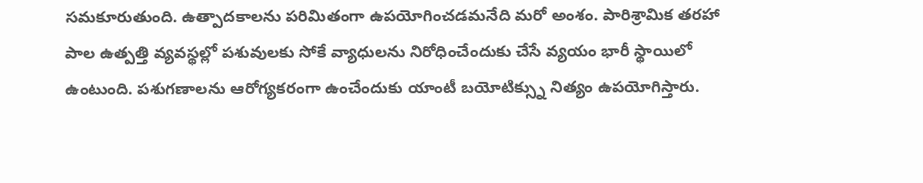సమకూరుతుంది. ఉత్పాదకాలను పరిమితంగా ఉపయోగించడమనేది మరో అంశం. పారిశ్రామిక తరహా పాల ఉత్పత్తి వ్యవస్థల్లో పశువులకు సోకే వ్యాధులను నిరోధించేందుకు చేసే వ్యయం భారీ స్థాయిలో ఉంటుంది. పశుగణాలను ఆరోగ్యకరంగా ఉంచేందుకు యాంటీ బయోటిక్స్ను నిత్యం ఉపయోగిస్తారు.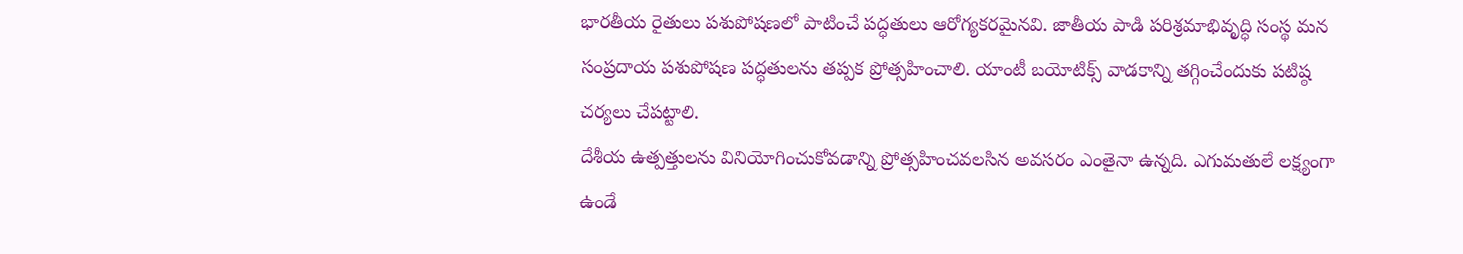భారతీయ రైతులు పశుపోషణలో పాటించే పద్ధతులు ఆరోగ్యకరమైనవి. జాతీయ పాడి పరిశ్రమాభివృద్ధి సంస్థ మన సంప్రదాయ పశుపోషణ పద్ధతులను తప్పక ప్రోత్సహించాలి. యాంటీ బయోటిక్స్ వాడకాన్ని తగ్గించేందుకు పటిష్ఠ చర్యలు చేపట్టాలి.
దేశీయ ఉత్పత్తులను వినియోగించుకోవడాన్ని ప్రోత్సహించవలసిన అవసరం ఎంతైనా ఉన్నది. ఎగుమతులే లక్ష్యంగా ఉండే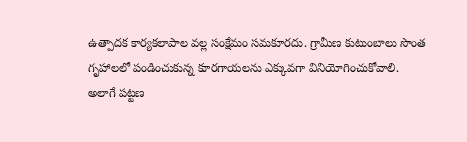ఉత్పాదక కార్యకలాపాల వల్ల సంక్షేమం సమకూరదు. గ్రామీణ కుటుంబాలు సొంత గృహాలలో పండించుకున్న కూరగాయలను ఎక్కువగా వినియోగించుకోవాలి. అలాగే పట్టణ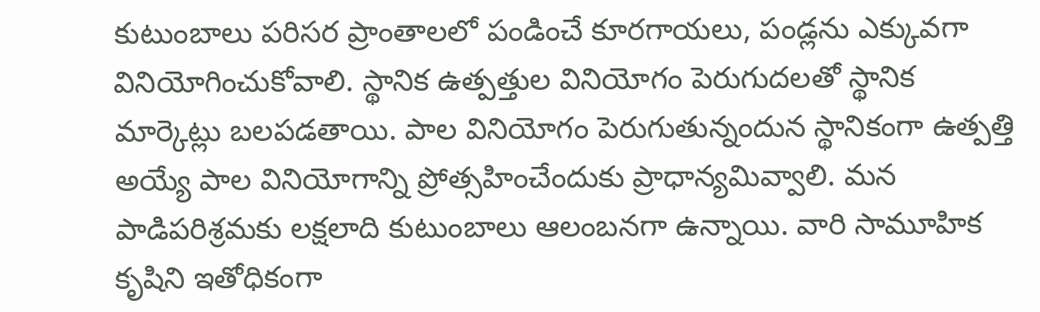కుటుంబాలు పరిసర ప్రాంతాలలో పండించే కూరగాయలు, పండ్లను ఎక్కువగా వినియోగించుకోవాలి. స్థానిక ఉత్పత్తుల వినియోగం పెరుగుదలతో స్థానిక మార్కెట్లు బలపడతాయి. పాల వినియోగం పెరుగుతున్నందున స్థానికంగా ఉత్పత్తి అయ్యే పాల వినియోగాన్ని ప్రోత్సహించేందుకు ప్రాధాన్యమివ్వాలి. మన పాడిపరిశ్రమకు లక్షలాది కుటుంబాలు ఆలంబనగా ఉన్నాయి. వారి సామూహిక కృషిని ఇతోధికంగా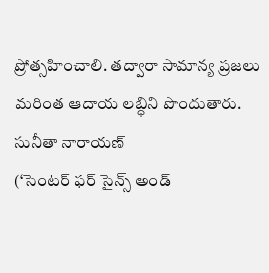ప్రోత్సహించాలి. తద్వారా సామాన్య ప్రజలు మరింత ఆదాయ లబ్ధిని పొందుతారు.
సునీతా నారాయణ్
(‘సెంటర్ ఫర్ సైన్స్ అండ్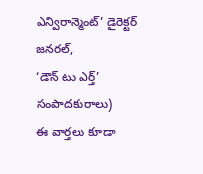ఎన్విరాన్మెంట్’ డైరెక్టర్ జనరల్,
‘డౌన్ టు ఎర్త్’ సంపాదకురాలు)
ఈ వార్తలు కూడా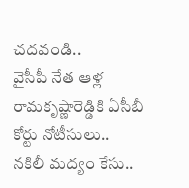చదవండి..
వైసీపీ నేత ఆళ్ల రామకృష్ణారెడ్డికి ఏసీబీ కోర్టు నోటీసులు..
నకిలీ మద్యం కేసు..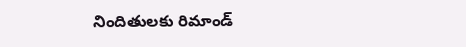నిందితులకు రిమాండ్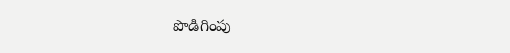పొడిగింపు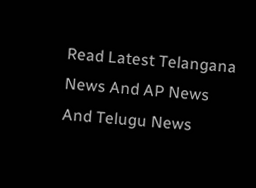Read Latest Telangana News And AP News And Telugu News